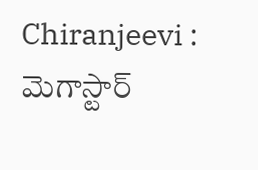Chiranjeevi : మెగాస్టార్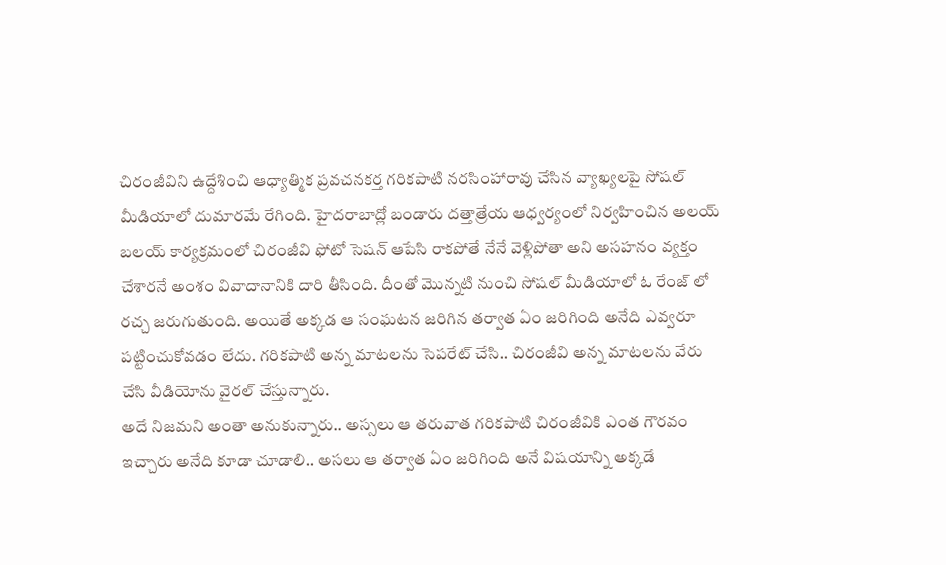చిరంజీవిని ఉద్దేశించి ఆధ్యాత్మిక ప్రవచనకర్త గరికపాటి నరసింహారావు చేసిన వ్యాఖ్యలపై సోషల్ మీడియాలో దుమారమే రేగింది. హైదరాబాద్లో బండారు దత్తాత్రేయ ఆధ్వర్యంలో నిర్వహించిన అలయ్ బలయ్ కార్యక్రమంలో చిరంజీవి ఫోటో సెషన్ ఆపేసి రాకపోతే నేనే వెళ్లిపోతా అని అసహనం వ్యక్తం చేశారనే అంశం వివాదానానికి దారి తీసింది. దీంతో మొన్నటి నుంచి సోషల్ మీడియాలో ఓ రేంజ్ లో రచ్చ జరుగుతుంది. అయితే అక్కడ ఆ సంఘటన జరిగిన తర్వాత ఏం జరిగింది అనేది ఎవ్వరూ పట్టించుకోవడం లేదు. గరికపాటి అన్న మాటలను సెపరేట్ చేసి.. చిరంజీవి అన్న మాటలను వేరు చేసి వీడియోను వైరల్ చేస్తున్నారు.
అదే నిజమని అంతా అనుకున్నారు.. అస్సలు ఆ తరువాత గరికపాటి చిరంజీవికి ఎంత గౌరవం ఇచ్చారు అనేది కూడా చూడాలి.. అసలు ఆ తర్వాత ఏం జరిగింది అనే విషయాన్ని అక్కడే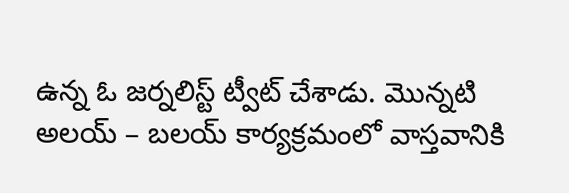ఉన్న ఓ జర్నలిస్ట్ ట్వీట్ చేశాడు. మొన్నటి అలయ్ – బలయ్ కార్యక్రమంలో వాస్తవానికి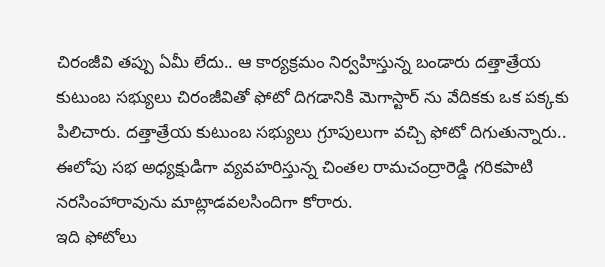చిరంజీవి తప్పు ఏమీ లేదు.. ఆ కార్యక్రమం నిర్వహిస్తున్న బండారు దత్తాత్రేయ కుటుంబ సభ్యులు చిరంజీవితో ఫోటో దిగడానికి మెగాస్టార్ ను వేదికకు ఒక పక్కకు పిలిచారు. దత్తాత్రేయ కుటుంబ సభ్యులు గ్రూపులుగా వచ్చి ఫోటో దిగుతున్నారు.. ఈలోపు సభ అధ్యక్షుడిగా వ్యవహరిస్తున్న చింతల రామచంద్రారెడ్డి గరికపాటి నరసింహారావును మాట్లాడవలసిందిగా కోరారు.
ఇది ఫోటోలు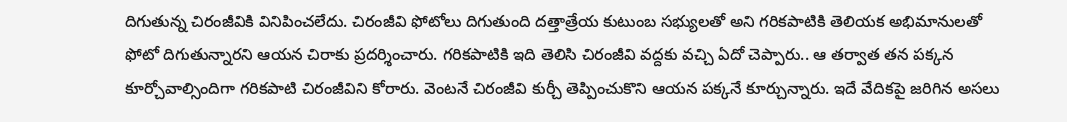దిగుతున్న చిరంజీవికి వినిపించలేదు. చిరంజీవి ఫోటోలు దిగుతుంది దత్తాత్రేయ కుటుంబ సభ్యులతో అని గరికపాటికి తెలియక అభిమానులతో ఫోటో దిగుతున్నారని ఆయన చిరాకు ప్రదర్శించారు. గరికపాటికి ఇది తెలిసి చిరంజీవి వద్దకు వచ్చి ఏదో చెప్పారు.. ఆ తర్వాత తన పక్కన కూర్చోవాల్సిందిగా గరికపాటి చిరంజీవిని కోరారు. వెంటనే చిరంజీవి కుర్చీ తెప్పించుకొని ఆయన పక్కనే కూర్చున్నారు. ఇదే వేదికపై జరిగిన అసలు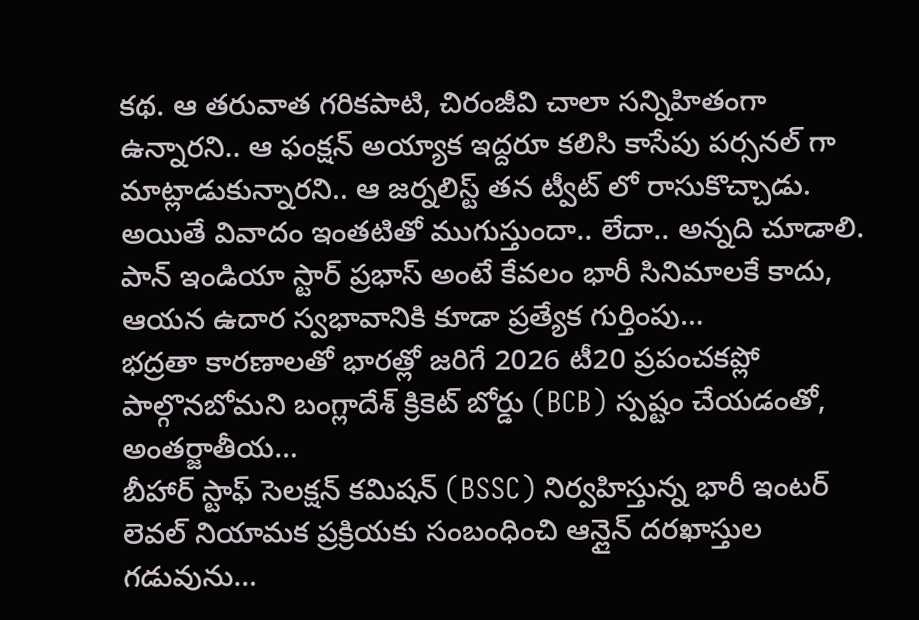కథ. ఆ తరువాత గరికపాటి, చిరంజీవి చాలా సన్నిహితంగా ఉన్నారని.. ఆ ఫంక్షన్ అయ్యాక ఇద్దరూ కలిసి కాసేపు పర్సనల్ గా మాట్లాడుకున్నారని.. ఆ జర్నలిస్ట్ తన ట్వీట్ లో రాసుకొచ్చాడు. అయితే వివాదం ఇంతటితో ముగుస్తుందా.. లేదా.. అన్నది చూడాలి.
పాన్ ఇండియా స్టార్ ప్రభాస్ అంటే కేవలం భారీ సినిమాలకే కాదు, ఆయన ఉదార స్వభావానికి కూడా ప్రత్యేక గుర్తింపు…
భద్రతా కారణాలతో భారత్లో జరిగే 2026 టీ20 ప్రపంచకప్లో పాల్గొనబోమని బంగ్లాదేశ్ క్రికెట్ బోర్డు (BCB) స్పష్టం చేయడంతో, అంతర్జాతీయ…
బీహార్ స్టాఫ్ సెలక్షన్ కమిషన్ (BSSC) నిర్వహిస్తున్న భారీ ఇంటర్ లెవల్ నియామక ప్రక్రియకు సంబంధించి ఆన్లైన్ దరఖాస్తుల గడువును…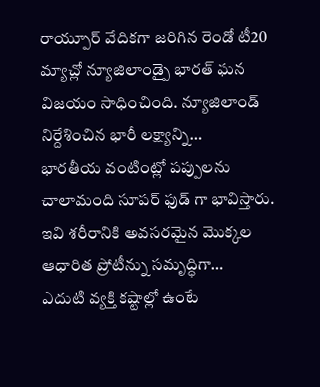రాయ్పూర్ వేదికగా జరిగిన రెండో టీ20 మ్యాచ్లో న్యూజిలాండ్పై భారత్ ఘన విజయం సాధించింది. న్యూజిలాండ్ నిర్దేశించిన భారీ లక్ష్యాన్ని…
భారతీయ వంటింట్లో పప్పులను చాలామంది సూపర్ ఫుడ్ గా భావిస్తారు. ఇవి శరీరానికి అవసరమైన మొక్కల ఆధారిత ప్రోటీన్ను సమృద్ధిగా…
ఎదుటి వ్యక్తి కష్టాల్లో ఉంటే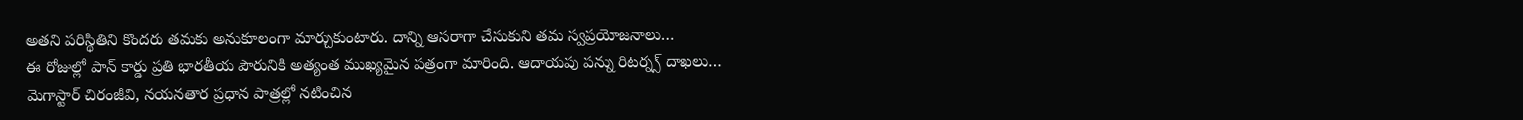అతని పరిస్థితిని కొందరు తమకు అనుకూలంగా మార్చుకుంటారు. దాన్ని ఆసరాగా చేసుకుని తమ స్వప్రయోజనాలు…
ఈ రోజుల్లో పాన్ కార్డు ప్రతి భారతీయ పౌరునికి అత్యంత ముఖ్యమైన పత్రంగా మారింది. ఆదాయపు పన్ను రిటర్న్స్ దాఖలు…
మెగాస్టార్ చిరంజీవి, నయనతార ప్రధాన పాత్రల్లో నటించిన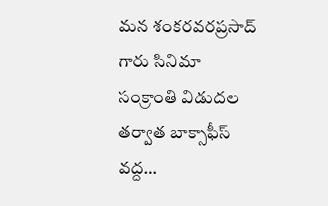మన శంకరవరప్రసాద్ గారు సినిమా సంక్రాంతి విడుదల తర్వాత బాక్సాఫీస్ వద్ద…